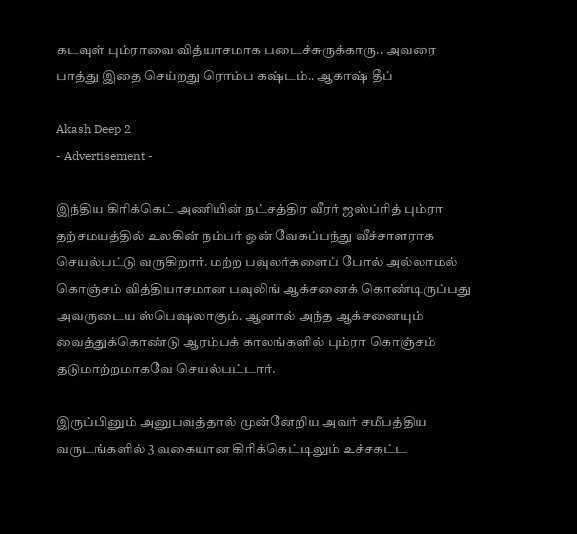கடவுள் பும்ராவை வித்யாசமாக படைச்சுருக்காரு.. அவரை பாத்து இதை செய்றது ரொம்ப கஷ்டம்.. ஆகாஷ் தீப்

Akash Deep 2
- Advertisement -

இந்திய கிரிக்கெட் அணியின் நட்சத்திர வீரர் ஜஸ்ப்ரித் பும்ரா தற்சமயத்தில் உலகின் நம்பர் ஒன் வேகப்பந்து வீச்சாளராக செயல்பட்டு வருகிறார். மற்ற பவுலர்களைப் போல் அல்லாமல் கொஞ்சம் வித்தியாசமான பவுலிங் ஆக்சனைக் கொண்டிருப்பது அவருடைய ஸ்பெஷலாகும். ஆனால் அந்த ஆக்சனையும் வைத்துக்கொண்டு ஆரம்பக் காலங்களில் பும்ரா கொஞ்சம் தடுமாற்றமாகவே செயல்பட்டார்.

இருப்பினும் அனுபவத்தால் முன்னேறிய அவர் சமீபத்திய வருடங்களில் 3 வகையான கிரிக்கெட்டிலும் உச்சகட்ட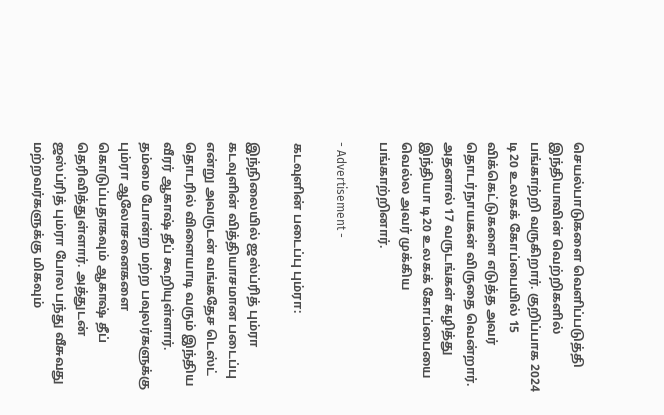செயல்பாடுகளை வெளிப்படுத்தி இந்தியாவின் வெற்றிகளில் பங்காற்றி வருகிறார். குறிப்பாக 2024 டி20 உலகக் கோப்பையில் 15 விக்கெட்டுகளை எடுத்த அவர் தொடர்நாயகன் விருதை வென்றார். அதனால் 17 வருடங்கள் கழித்து இந்தியா டி20 உலகக் கோப்பையை வெல்ல அவர் முக்கிய பங்காற்றினார்.

- Advertisement -

கடவுளின் படைப்பு பும்ரா:

இந்நிலையில் ஜஸ்ப்ரித் பும்ரா கடவுளின் வித்தியாசமான படைப்பு என்று அவருடன் வங்கதேச டெஸ்ட் தொடரில் விளையாடி வரும் இந்திய வீரர் ஆகாஷ் தீப் கூறியுள்ளார். தம்மை போன்ற மற்ற பவுலர்களுக்கு பும்ரா ஆலோசனைகளை கொடுப்பதாகவும் ஆகாஷ் தீப் தெரிவித்துள்ளார். அத்துடன் ஜஸ்ப்ரித் பும்ரா போல பந்து வீசுவது மற்றவர்களுக்கு மிகவும்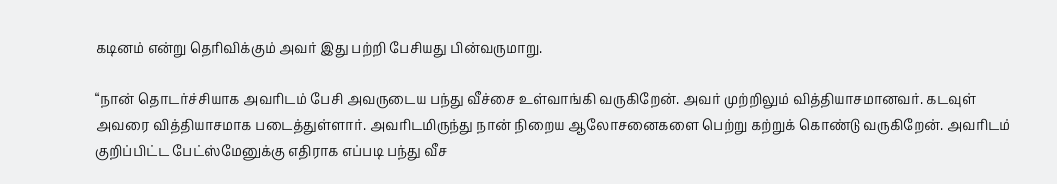கடினம் என்று தெரிவிக்கும் அவர் இது பற்றி பேசியது பின்வருமாறு.

“நான் தொடர்ச்சியாக அவரிடம் பேசி அவருடைய பந்து வீச்சை உள்வாங்கி வருகிறேன். அவர் முற்றிலும் வித்தியாசமானவர். கடவுள் அவரை வித்தியாசமாக படைத்துள்ளார். அவரிடமிருந்து நான் நிறைய ஆலோசனைகளை பெற்று கற்றுக் கொண்டு வருகிறேன். அவரிடம் குறிப்பிட்ட பேட்ஸ்மேனுக்கு எதிராக எப்படி பந்து வீச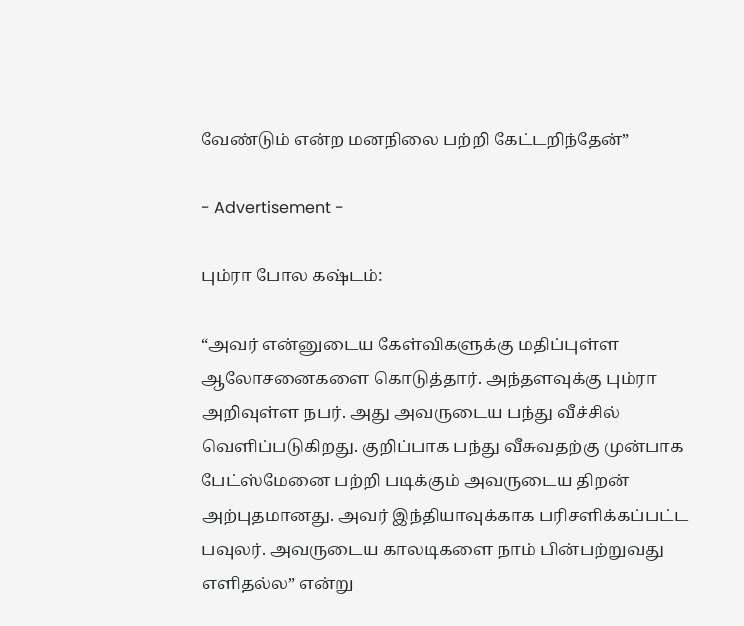வேண்டும் என்ற மனநிலை பற்றி கேட்டறிந்தேன்”

- Advertisement -

பும்ரா போல கஷ்டம்:

“அவர் என்னுடைய கேள்விகளுக்கு மதிப்புள்ள ஆலோசனைகளை கொடுத்தார். அந்தளவுக்கு பும்ரா அறிவுள்ள நபர். அது அவருடைய பந்து வீச்சில் வெளிப்படுகிறது. குறிப்பாக பந்து வீசுவதற்கு முன்பாக பேட்ஸ்மேனை பற்றி படிக்கும் அவருடைய திறன் அற்புதமானது. அவர் இந்தியாவுக்காக பரிசளிக்கப்பட்ட பவுலர். அவருடைய காலடிகளை நாம் பின்பற்றுவது எளிதல்ல” என்று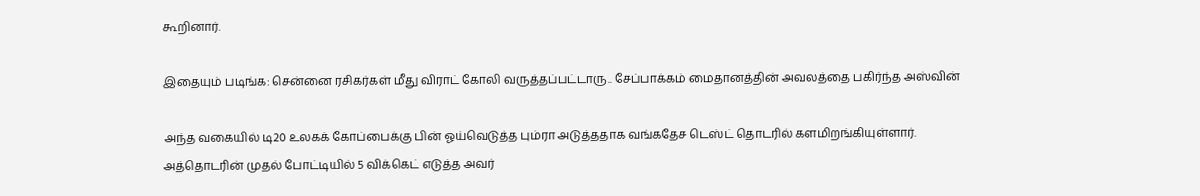கூறினார்.

இதையும் படிங்க: சென்னை ரசிகர்கள் மீது விராட் கோலி வருத்தப்பட்டாரு.. சேப்பாக்கம் மைதானத்தின் அவலத்தை பகிர்ந்த அஸ்வின்

அந்த வகையில் டி20 உலகக் கோப்பைக்கு பின் ஓய்வெடுத்த பும்ரா அடுத்ததாக வங்கதேச டெஸ்ட் தொடரில் களமிறங்கியுள்ளார். அத்தொடரின் முதல் போட்டியில் 5 விக்கெட் எடுத்த அவர்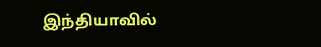இந்தியாவில்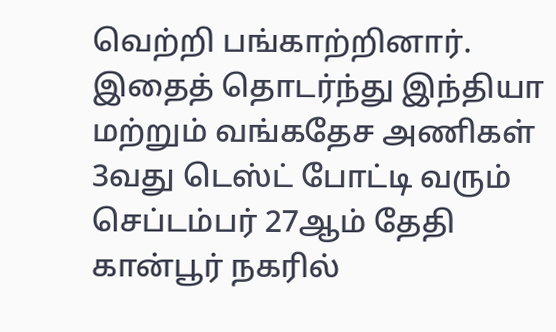வெற்றி பங்காற்றினார். இதைத் தொடர்ந்து இந்தியா மற்றும் வங்கதேச அணிகள் 3வது டெஸ்ட் போட்டி வரும் செப்டம்பர் 27ஆம் தேதி கான்பூர் நகரில்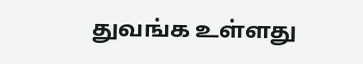துவங்க உள்ளது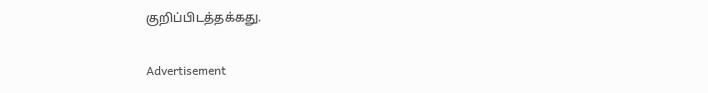குறிப்பிடத்தக்கது.

Advertisement